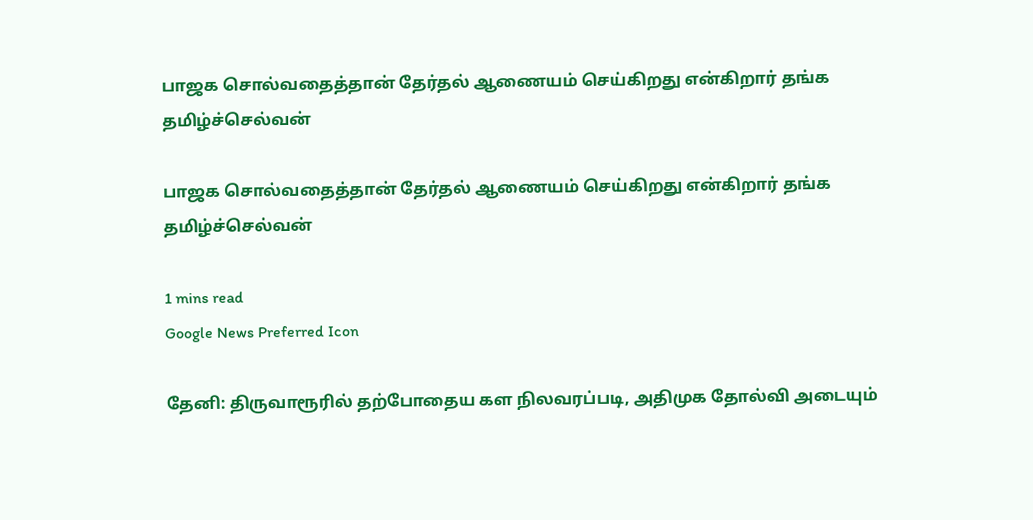பாஜக சொல்வதைத்தான் தேர்தல் ஆணையம் செய்கிறது என்கிறார் தங்க தமிழ்ச்செல்வன்

பாஜக சொல்வதைத்தான் தேர்தல் ஆணையம் செய்கிறது என்கிறார் தங்க தமிழ்ச்செல்வன்

1 mins read
Google News Preferred Icon

தேனி: திருவாரூரில் தற்போதைய கள நிலவரப்படி, அதிமுக தோல்வி அடையும்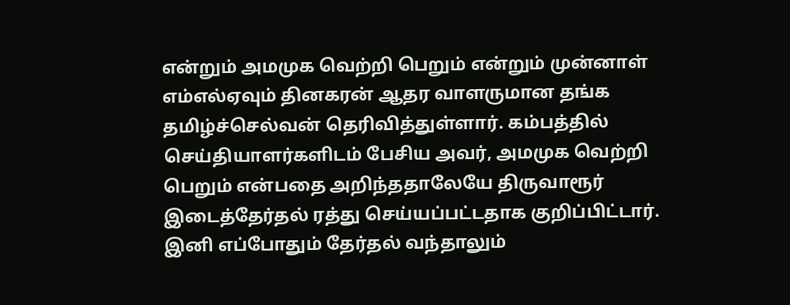என்றும் அமமுக வெற்றி பெறும் என்றும் முன்னாள் எம்எல்ஏவும் தினகரன் ஆதர வாளருமான தங்க தமிழ்ச்செல்வன் தெரிவித்துள்ளார். கம்பத்தில் செய்தியாளர்களிடம் பேசிய அவர், அமமுக வெற்றி பெறும் என்பதை அறிந்ததாலேயே திருவாரூர் இடைத்தேர்தல் ரத்து செய்யப்பட்டதாக குறிப்பிட்டார். இனி எப்போதும் தேர்தல் வந்தாலும்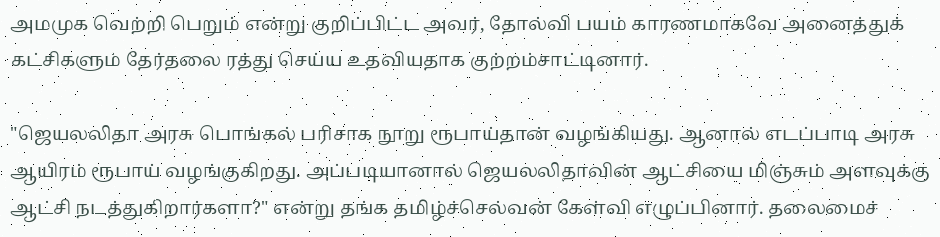அமமுக வெற்றி பெறும் என்று குறிப்பிட்ட அவர், தோல்வி பயம் காரணமாகவே அனைத்துக் கட்சிகளும் தேர்தலை ரத்து செய்ய உதவியதாக குற்றம்சாட்டினார்.

"ஜெயலலிதா அரசு பொங்கல் பரிசாக நூறு ரூபாய்தான் வழங்கியது. ஆனால் எடப்பாடி அரசு ஆயிரம் ரூபாய் வழங்குகிறது. அப்படியானால் ஜெயலலிதாவின் ஆட்சியை மிஞ்சும் அளவுக்கு ஆட்சி நடத்துகிறார்களா?" என்று தங்க தமிழ்ச்செல்வன் கேள்வி எழுப்பினார். தலைமைச்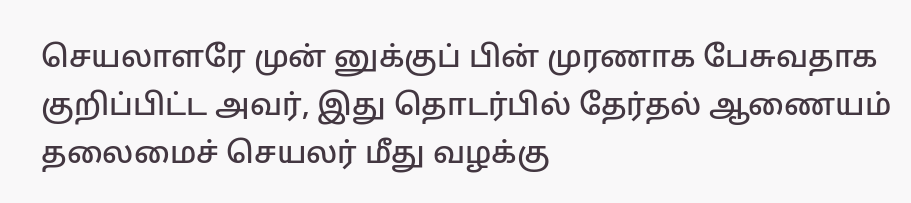செயலாளரே முன் னுக்குப் பின் முரணாக பேசுவதாக குறிப்பிட்ட அவர், இது தொடர்பில் தேர்தல் ஆணையம் தலைமைச் செயலர் மீது வழக்கு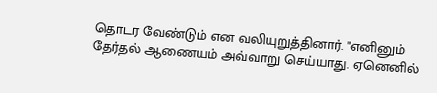தொடர வேண்டும் என வலியுறுத்தினார். "எனினும் தேர்தல் ஆணையம் அவ்வாறு செய்யாது. ஏனெனில்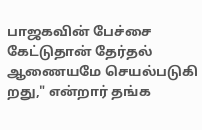பாஜகவின் பேச்சை கேட்டுதான் தேர்தல் ஆணையமே செயல்படுகி றது," என்றார் தங்க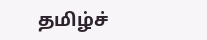தமிழ்ச்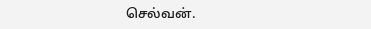செல்வன்.